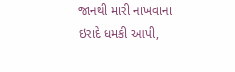જાનથી મારી નાખવાના ઇરાદે ધમકી આપી,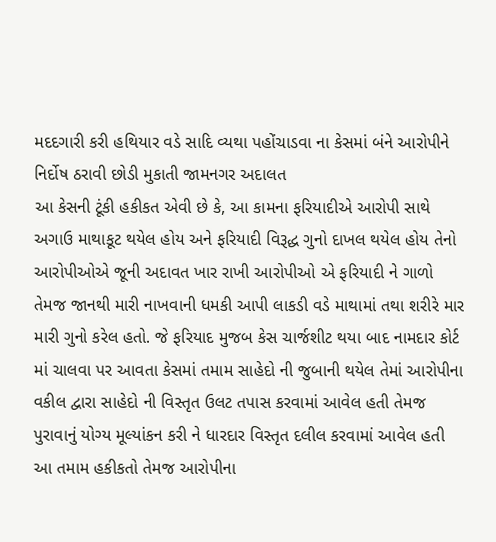મદદગારી કરી હથિયાર વડે સાદિ વ્યથા પહોંચાડવા ના કેસમાં બંને આરોપીને નિર્દોષ ઠરાવી છોડી મુકાતી જામનગર અદાલત
આ કેસની ટૂંકી હકીકત એવી છે કે, આ કામના ફરિયાદીએ આરોપી સાથે અગાઉ માથાકૂટ થયેલ હોય અને ફરિયાદી વિરૂદ્ધ ગુનો દાખલ થયેલ હોય તેનો આરોપીઓએ જૂની અદાવત ખાર રાખી આરોપીઓ એ ફરિયાદી ને ગાળો તેમજ જાનથી મારી નાખવાની ધમકી આપી લાકડી વડે માથામાં તથા શરીરે માર મારી ગુનો કરેલ હતો. જે ફરિયાદ મુજબ કેસ ચાર્જશીટ થયા બાદ નામદાર કોર્ટ માં ચાલવા પર આવતા કેસમાં તમામ સાહેદો ની જુબાની થયેલ તેમાં આરોપીના વકીલ દ્વારા સાહેદો ની વિસ્તૃત ઉલટ તપાસ કરવામાં આવેલ હતી તેમજ પુરાવાનું યોગ્ય મૂલ્યાંકન કરી ને ધારદાર વિસ્તૃત દલીલ કરવામાં આવેલ હતી આ તમામ હકીકતો તેમજ આરોપીના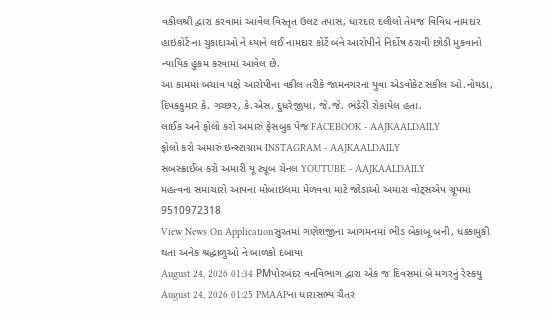વકીલશ્રી દ્વારા કરવામાં આવેલ વિસ્તૃત ઉલટ તપાસ, ધારદાર દલીલો તેમજ વિવિધ નામદાર હાઇકોર્ટ ના ચુકાદાઓ ને ધ્યાને લઈ નામદાર કોર્ટે બંને આરોપીને નિર્દોષ ઠરાવી છોડી મુકવાનો ન્યાયિક હુકમ કરવામાં આવેલ છે.
આ કામમાં બચાવ પક્ષે આરોપીના વકીલ તરીકે જામનગરના યુવા એડવોકેટ સકીલ ઓ.નોયડા, દિપકકુમાર કે. ગચ્છર, કે.એસ. દુધરેજીયા, જે.જે. ભંડેરી રોકાયેલ હતા.
લાઈક અને ફોલો કરો અમારું ફેસબુક પેજ FACEBOOK - AAJKAALDAILY
ફોલો કરો અમારું ઇન્સ્ટાગ્રામ INSTAGRAM - AAJKAALDAILY
સબસ્ક્રાઈબ કરો અમારી યૂ ટ્યૂબ ચેનલ YOUTUBE - AAJKAALDAILY
મહત્વના સમાચારો આપના મોબાઇલમા મેળવવા માટે જોડાઓ અમારા વોટ્સએપ ગ્રૂપમાં 9510972318
View News On Applicationસુરતમાં ગણેશજીના આગમનમાં ભીડ બેકાબૂ બની, ધક્કામુકી થતા અનેક શ્રદ્ધાળુઓ ને બાળકો દબાયા
August 24, 2026 01:34 PMપોરબંદર વનવિભાગ દ્વારા એક જ દિવસમાં બે મગરનું રેસ્કયુ
August 24, 2026 01:25 PMAAPના ધારાસભ્ય ચૈતર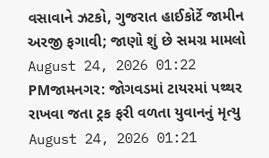વસાવાને ઝટકો, ગુજરાત હાઈકોર્ટે જામીન અરજી ફગાવી; જાણો શું છે સમગ્ર મામલો
August 24, 2026 01:22 PMજામનગર: જોગવડમાં ટાયરમાં પથ્થર રાખવા જતા ટ્રક ફરી વળતા યુવાનનું મૃત્યુ
August 24, 2026 01:21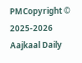PMCopyright © 2025-2026 Aajkaal Daily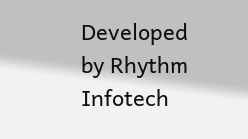Developed by Rhythm Infotech